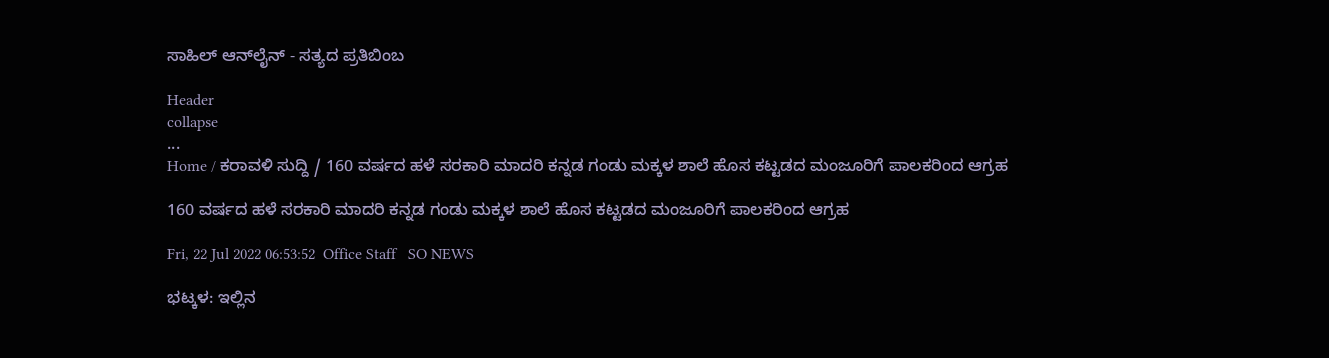ಸಾಹಿಲ್ ಆನ್‌ಲೈನ್ - ಸತ್ಯದ ಪ್ರತಿಬಿಂಬ

Header
collapse
...
Home / ಕರಾವಳಿ ಸುದ್ದಿ / 160 ವರ್ಷದ ಹಳೆ ಸರಕಾರಿ ಮಾದರಿ ಕನ್ನಡ ಗಂಡು ಮಕ್ಕಳ ಶಾಲೆ ಹೊಸ ಕಟ್ಟಡದ ಮಂಜೂರಿಗೆ ಪಾಲಕರಿಂದ ಆಗ್ರಹ

160 ವರ್ಷದ ಹಳೆ ಸರಕಾರಿ ಮಾದರಿ ಕನ್ನಡ ಗಂಡು ಮಕ್ಕಳ ಶಾಲೆ ಹೊಸ ಕಟ್ಟಡದ ಮಂಜೂರಿಗೆ ಪಾಲಕರಿಂದ ಆಗ್ರಹ

Fri, 22 Jul 2022 06:53:52  Office Staff   SO NEWS

ಭಟ್ಕಳ: ಇಲ್ಲಿನ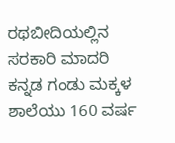ರಥಬೀದಿಯಲ್ಲಿನ ಸರಕಾರಿ ಮಾದರಿ ಕನ್ನಡ ಗಂಡು ಮಕ್ಕಳ ಶಾಲೆಯು 160 ವರ್ಷ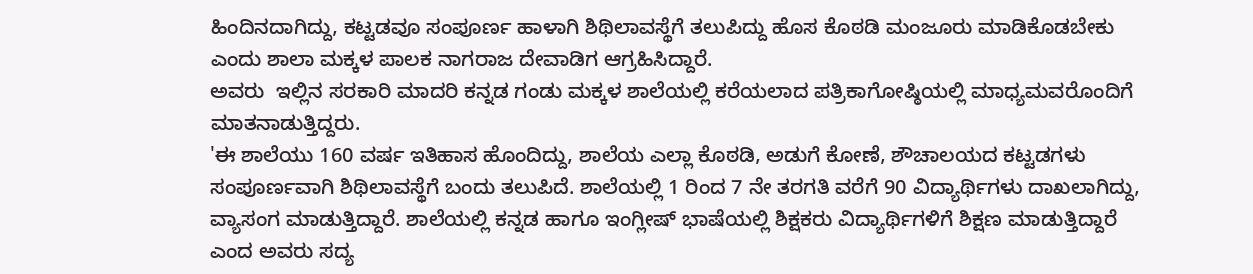ಹಿಂದಿನದಾಗಿದ್ದು, ಕಟ್ಟಡವೂ ಸಂಪೂರ್ಣ ಹಾಳಾಗಿ ಶಿಥಿಲಾವಸ್ಥೆಗೆ ತಲುಪಿದ್ದು ಹೊಸ ಕೊಠಡಿ ಮಂಜೂರು ಮಾಡಿಕೊಡಬೇಕು ಎಂದು ಶಾಲಾ ಮಕ್ಕಳ ಪಾಲಕ ನಾಗರಾಜ ದೇವಾಡಿಗ ಆಗ್ರಹಿಸಿದ್ದಾರೆ.
ಅವರು  ಇಲ್ಲಿನ ಸರಕಾರಿ ಮಾದರಿ ಕನ್ನಡ ಗಂಡು ಮಕ್ಕಳ ಶಾಲೆಯಲ್ಲಿ ಕರೆಯಲಾದ ಪತ್ರಿಕಾಗೋಷ್ಠಿಯಲ್ಲಿ ಮಾಧ್ಯಮವರೊಂದಿಗೆ ಮಾತನಾಡುತ್ತಿದ್ದರು.
'ಈ ಶಾಲೆಯು 160 ವರ್ಷ ಇತಿಹಾಸ ಹೊಂದಿದ್ದು, ಶಾಲೆಯ ಎಲ್ಲಾ ಕೊಠಡಿ, ಅಡುಗೆ ಕೋಣೆ, ಶೌಚಾಲಯದ ಕಟ್ಟಡಗಳು ಸಂಪೂರ್ಣವಾಗಿ ಶಿಥಿಲಾವಸ್ಥೆಗೆ ಬಂದು ತಲುಪಿದೆ. ಶಾಲೆಯಲ್ಲಿ 1 ರಿಂದ 7 ನೇ ತರಗತಿ ವರೆಗೆ 90 ವಿದ್ಯಾರ್ಥಿಗಳು ದಾಖಲಾಗಿದ್ದು, ವ್ಯಾಸಂಗ ಮಾಡುತ್ತಿದ್ದಾರೆ. ಶಾಲೆಯಲ್ಲಿ ಕನ್ನಡ ಹಾಗೂ ಇಂಗ್ಲೀಷ್ ಭಾಷೆಯಲ್ಲಿ ಶಿಕ್ಷಕರು ವಿದ್ಯಾರ್ಥಿಗಳಿಗೆ ಶಿಕ್ಷಣ ಮಾಡುತ್ತಿದ್ದಾರೆ ಎಂದ ಅವರು ಸದ್ಯ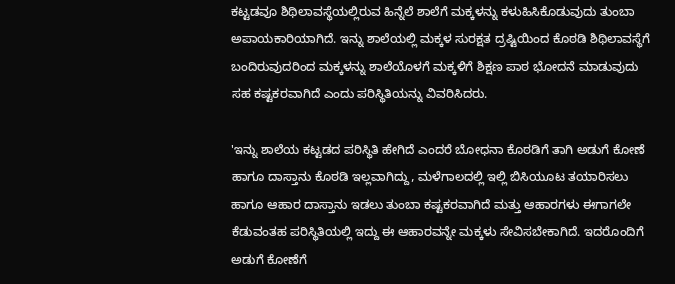ಕಟ್ಟಡವೂ ಶಿಥಿಲಾವಸ್ಥೆಯಲ್ಲಿರುವ ಹಿನ್ನೆಲೆ ಶಾಲೆಗೆ ಮಕ್ಕಳನ್ನು ‌ಕಳುಹಿಸಿಕೊಡುವುದು ತುಂಬಾ ಅಪಾಯಕಾರಿಯಾಗಿದೆ. ಇನ್ನು ಶಾಲೆಯಲ್ಲಿ ಮಕ್ಕಳ ಸುರಕ್ಷತ ದ್ರಷ್ಟಿಯಿಂದ ಕೊಠಡಿ ಶಿಥಿಲಾವಸ್ಥೆಗೆ ಬಂದಿರುವುದರಿಂದ ಮಕ್ಕಳನ್ನು ಶಾಲೆಯೊಳಗೆ ಮಕ್ಕಳಿಗೆ ಶಿಕ್ಷಣ ಪಾಠ ಭೋದನೆ ಮಾಡುವುದು ಸಹ ಕಷ್ಟಕರವಾಗಿದೆ ಎಂದು ಪರಿಸ್ಥಿತಿಯನ್ನು ವಿವರಿಸಿದರು.

'ಇನ್ನು ಶಾಲೆಯ ಕಟ್ಟಡದ ಪರಿಸ್ಥಿತಿ ಹೇಗಿದೆ ಎಂದರೆ ಬೋಧನಾ ಕೊಠಡಿಗೆ ತಾಗಿ ಅಡುಗೆ ಕೋಣೆ ಹಾಗೂ ದಾಸ್ತಾನು ಕೊಠಡಿ ಇಲ್ಲವಾಗಿದ್ದು, ಮಳೆಗಾಲದಲ್ಲಿ ಇಲ್ಲಿ ಬಿಸಿಯೂಟ ತಯಾರಿಸಲು ಹಾಗೂ ಆಹಾರ ದಾಸ್ತಾನು ಇಡಲು ತುಂಬಾ ಕಷ್ಟಕರವಾಗಿದೆ ಮತ್ತು ಆಹಾರಗಳು ಈಗಾಗಲೇ ಕೆಡುವಂತಹ ಪರಿಸ್ಥಿತಿಯಲ್ಲಿ ಇದ್ದು ಈ ಆಹಾರವನ್ನೇ ಮಕ್ಕಳು ಸೇವಿಸಬೇಕಾಗಿದೆ. ಇದರೊಂದಿಗೆ ಅಡುಗೆ ಕೋಣೆಗೆ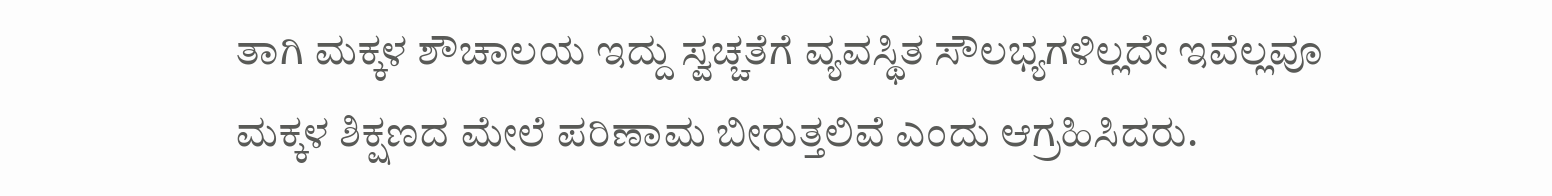ತಾಗಿ ಮಕ್ಕಳ ಶೌಚಾಲಯ ಇದ್ದು ಸ್ವಚ್ಚತೆಗೆ ವ್ಯವಸ್ಥಿತ ಸೌಲಭ್ಯಗಳಿಲ್ಲದೇ ಇವೆಲ್ಲವೂ ಮಕ್ಕಳ ಶಿಕ್ಷಣದ ಮೇಲೆ‌ ಪರಿಣಾಮ ಬೀರುತ್ತಲಿವೆ ಎಂದು ಆಗ್ರಹಿಸಿದರು.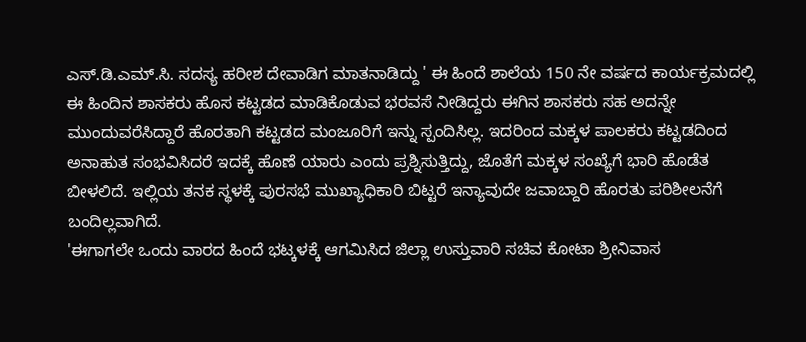ಎಸ್.ಡಿ.ಎಮ್.ಸಿ. ಸದಸ್ಯ ಹರೀಶ ದೇವಾಡಿಗ ಮಾತನಾಡಿದ್ದು ' ಈ ಹಿಂದೆ ಶಾಲೆಯ 150 ನೇ ವರ್ಷದ ಕಾರ್ಯಕ್ರಮದಲ್ಲಿ ಈ ಹಿಂದಿನ ಶಾಸಕರು ಹೊಸ ಕಟ್ಟಡದ ಮಾಡಿಕೊಡುವ ಭರವಸೆ ನೀಡಿದ್ದರು ಈಗಿನ ಶಾಸಕರು ಸಹ ಅದನ್ನೇ ಮುಂದುವರೆಸಿದ್ದಾರೆ ಹೊರತಾಗಿ ಕಟ್ಟಡದ ಮಂಜೂರಿಗೆ ಇನ್ನು ಸ್ಪಂದಿಸಿಲ್ಲ. ಇದರಿಂದ ಮಕ್ಕಳ ಪಾಲಕರು ಕಟ್ಟಡದಿಂದ ಅನಾಹುತ ಸಂಭವಿಸಿದರೆ ಇದಕ್ಕೆ ಹೊಣೆ ಯಾರು ಎಂದು ಪ್ರಶ್ನಿಸುತ್ತಿದ್ದು, ಜೊತೆಗೆ ಮಕ್ಕಳ‌ ಸಂಖ್ಯೆಗೆ ಭಾರಿ ಹೊಡೆತ ಬೀಳಲಿದೆ. ಇಲ್ಲಿಯ ತನಕ ಸ್ಥಳಕ್ಕೆ ಪುರಸಭೆ ಮುಖ್ಯಾಧಿಕಾರಿ ಬಿಟ್ಟರೆ ಇನ್ಯಾವುದೇ ಜವಾಬ್ದಾರಿ ಹೊರತು ಪರಿಶೀಲನೆಗೆ ಬಂದಿಲ್ಲವಾಗಿದೆ.
'ಈಗಾಗಲೇ ಒಂದು ವಾರದ ಹಿಂದೆ ಭಟ್ಕಳಕ್ಕೆ ಆಗಮಿಸಿದ ಜಿಲ್ಲಾ ಉಸ್ತುವಾರಿ ಸಚಿವ ಕೋಟಾ ಶ್ರೀನಿವಾಸ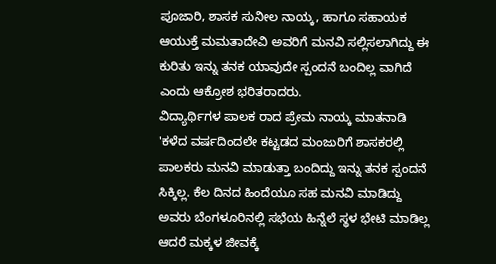ಪೂಜಾರಿ, ಶಾಸಕ ಸುನೀಲ ನಾಯ್ಕ, ಹಾಗೂ ಸಹಾಯಕ ಆಯುಕ್ತೆ ಮಮತಾದೇವಿ ಅವರಿಗೆ ಮನವಿ ಸಲ್ಲಿಸಲಾಗಿದ್ದು ಈ ಕುರಿತು ಇನ್ನು ತನಕ ಯಾವುದೇ ಸ್ಪಂದನೆ ಬಂದಿಲ್ಲ ವಾಗಿದೆ ಎಂದು ಆಕ್ರೋಶ ಭರಿತರಾದರು.
ವಿದ್ಯಾರ್ಥಿಗಳ ಪಾಲಕ ರಾದ ಪ್ರೇಮ ನಾಯ್ಕ ಮಾತನಾಡಿ 'ಕಳೆದ ವರ್ಷದಿಂದಲೇ ಕಟ್ಟಡದ ಮಂಜುರಿಗೆ ಶಾಸಕರಲ್ಲಿ ಪಾಲಕರು ಮನವಿ ಮಾಡುತ್ತಾ ಬಂದಿದ್ದು ಇನ್ನು‌ ತನಕ ಸ್ಪಂದನೆ ಸಿಕ್ಕಿಲ್ಲ. ಕೆಲ ದಿನದ ಹಿಂದೆಯೂ ಸಹ ಮನವಿ ಮಾಡಿದ್ದು ಅವರು ಬೆಂಗಳೂರಿನಲ್ಲಿ ಸಭೆಯ ಹಿನ್ನೆಲೆ ಸ್ಥಳ ಭೇಟಿ ಮಾಡಿಲ್ಲ ಆದರೆ ಮಕ್ಕಳ ಜೀವಕ್ಕೆ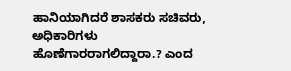ಹಾನಿಯಾಗಿದರೆ ಶಾಸಕರು ಸಚಿವರು, ಅಧಿಕಾರಿಗಳು ಹೊಣೆಗಾರರಾಗಲಿದ್ದಾರಾ.? ಎಂದ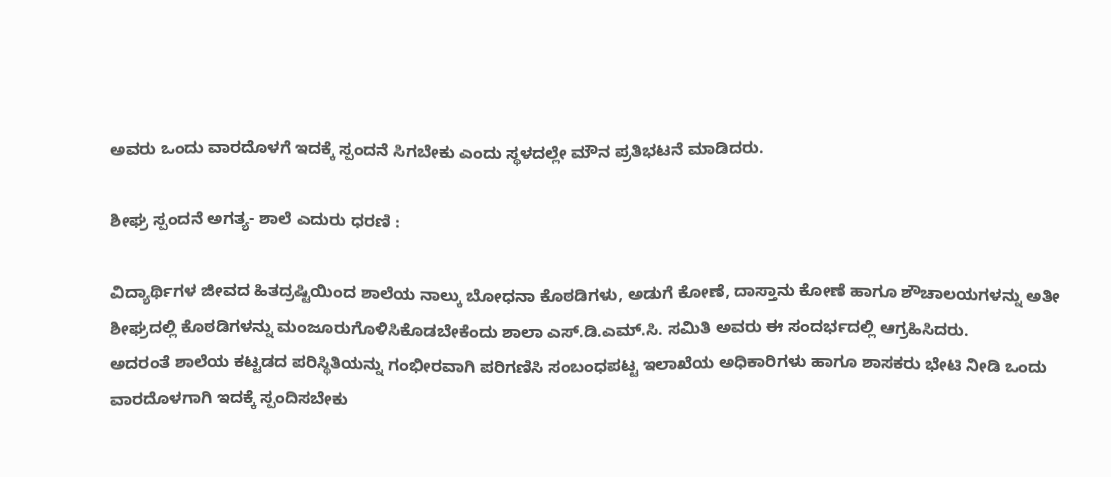ಅವರು ಒಂದು ವಾರದೊಳಗೆ ಇದಕ್ಕೆ ಸ್ಪಂದನೆ ಸಿಗಬೇಕು ಎಂದು ಸ್ಥಳದಲ್ಲೇ ಮೌನ ಪ್ರತಿಭಟನೆ ಮಾಡಿದರು.

ಶೀಘ್ರ ಸ್ಪಂದನೆ ಅಗತ್ಯ- ಶಾಲೆ‌ ಎದುರು ಧರಣಿ :

ವಿದ್ಯಾರ್ಥಿಗಳ ಜೀವದ ಹಿತದ್ರಷ್ಟಿಯಿಂದ ಶಾಲೆಯ ನಾಲ್ಕು ಬೋಧನಾ ಕೊಠಡಿಗಳು, ಅಡುಗೆ ಕೋಣೆ, ದಾಸ್ತಾನು ಕೋಣೆ ಹಾಗೂ ಶೌಚಾಲಯಗಳನ್ನು ಅತೀ ಶೀಘ್ರದಲ್ಲಿ ಕೊಠಡಿಗಳನ್ನು ಮಂಜೂರುಗೊಳಿಸಿಕೊಡಬೇಕೆಂದು ಶಾಲಾ ಎಸ್.ಡಿ.ಎಮ್.ಸಿ. ಸಮಿತಿ ಅವರು ಈ ಸಂದರ್ಭದಲ್ಲಿ ಆಗ್ರಹಿಸಿದರು.
ಅದರಂತೆ ಶಾಲೆಯ ಕಟ್ಟಡದ ಪರಿಸ್ಥಿತಿಯನ್ನು ಗಂಭೀರವಾಗಿ ಪರಿಗಣಿಸಿ ಸಂಬಂಧಪಟ್ಟ ಇಲಾಖೆಯ ಅಧಿಕಾರಿಗಳು ಹಾಗೂ ಶಾಸಕರು ಭೇಟಿ ನೀಡಿ ಒಂದು ವಾರದೊಳಗಾಗಿ ಇದಕ್ಕೆ ಸ್ಪಂದಿಸಬೇಕು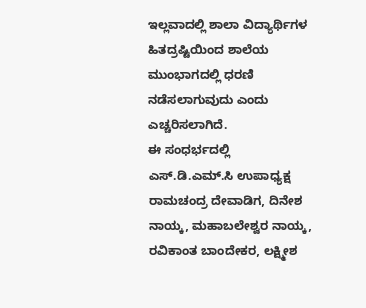ಇಲ್ಲವಾದಲ್ಲಿ ಶಾಲಾ ವಿದ್ಯಾರ್ಥಿಗಳ ಹಿತದ್ರಷ್ಟಿಯಿಂದ ಶಾಲೆಯ ಮುಂಭಾಗದಲ್ಲಿ ಧರಣಿ ನಡೆಸಲಾಗುವುದು ಎಂದು ಎಚ್ಚರಿಸಲಾಗಿದೆ.
ಈ‌ ಸಂಧರ್ಭದಲ್ಲಿ ಎಸ್.ಡಿ.ಎಮ್.ಸಿ ಉಪಾಧ್ಯಕ್ಷ ರಾಮಚಂದ್ರ ದೇವಾಡಿಗ, ದಿನೇಶ ನಾಯ್ಕ, ಮಹಾಬಲೇಶ್ವರ ನಾಯ್ಕ, ರವಿಕಾಂತ ಬಾಂದೇಕರ, ಲಕ್ಷ್ಮೀಶ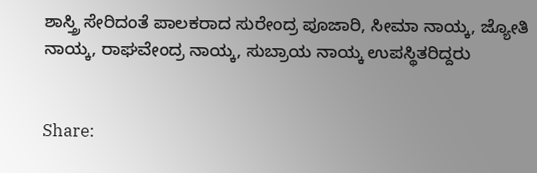ಶಾಸ್ತ್ರಿ ಸೇರಿದಂತೆ ಪಾಲಕರಾದ ಸುರೇಂದ್ರ ‌ಪೂಜಾರಿ, ಸೀಮಾ ನಾಯ್ಕ, ಜ್ಯೋತಿ ನಾಯ್ಕ, ರಾಘವೇಂದ್ರ ನಾಯ್ಕ, ಸುಬ್ರಾಯ ನಾಯ್ಕ ಉಪಸ್ಥಿತರಿದ್ದರು


Share: